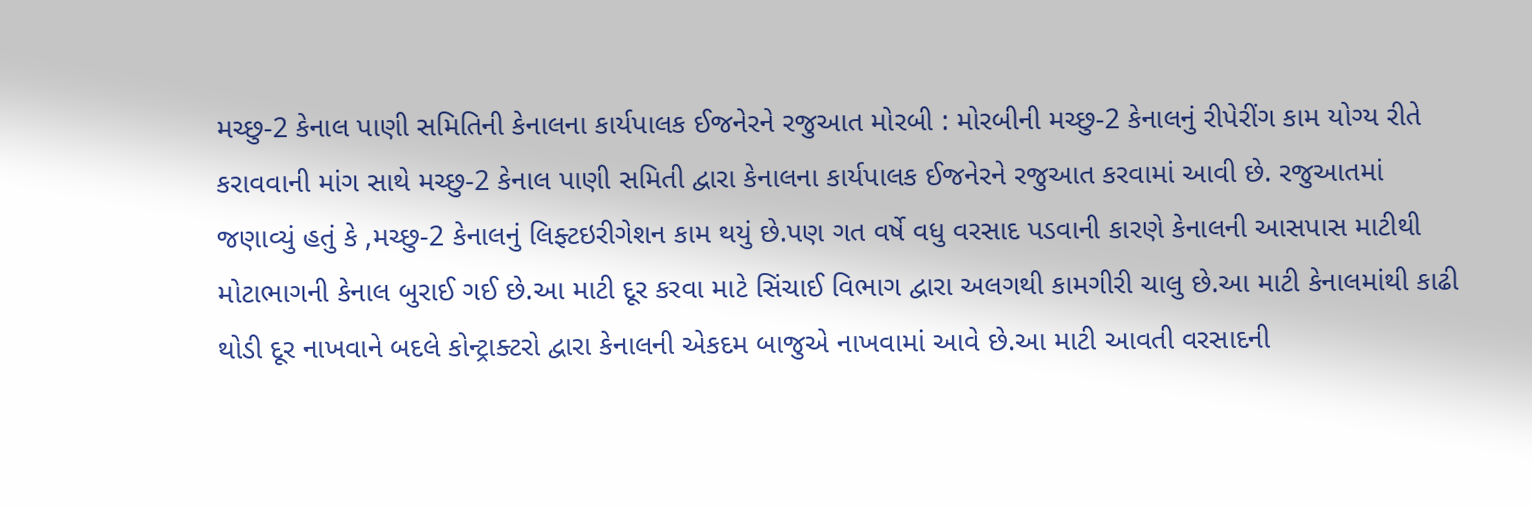મચ્છુ-2 કેનાલ પાણી સમિતિની કેનાલના કાર્યપાલક ઈજનેરને રજુઆત મોરબી : મોરબીની મચ્છુ-2 કેનાલનું રીપેરીંગ કામ યોગ્ય રીતે કરાવવાની માંગ સાથે મચ્છુ-2 કેનાલ પાણી સમિતી દ્વારા કેનાલના કાર્યપાલક ઈજનેરને રજુઆત કરવામાં આવી છે. રજુઆતમાં જણાવ્યું હતું કે ,મચ્છુ-2 કેનાલનું લિફ્ટઇરીગેશન કામ થયું છે.પણ ગત વર્ષે વધુ વરસાદ પડવાની કારણે કેનાલની આસપાસ માટીથી મોટાભાગની કેનાલ બુરાઈ ગઈ છે.આ માટી દૂર કરવા માટે સિંચાઈ વિભાગ દ્વારા અલગથી કામગીરી ચાલુ છે.આ માટી કેનાલમાંથી કાઢી થોડી દૂર નાખવાને બદલે કોન્ટ્રાક્ટરો દ્વારા કેનાલની એકદમ બાજુએ નાખવામાં આવે છે.આ માટી આવતી વરસાદની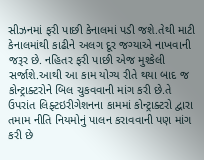સીઝનમાં ફરી પાછી કેનાલમાં પડી જશે.તેથી માટી કેનાલમાંથી કાઢીને અલગ દૂર જગ્યાએ નાખવાની જરૂર છે. નહિતર ફરી પાછી એજ મુશ્કેલી સર્જાશે.આથી આ કામ યોગ્ય રીતે થયા બાદ જ કોન્ટ્રાક્ટરોને બિલ ચુકવવાની માંગ કરી છે.તે ઉપરાંત લિફ્ટઇરીગેશનના કામમાં કોન્ટ્રાક્ટરો દ્વારા તમામ નીતિ નિયમોનું પાલન કરાવવાની પણ માંગ કરી છે